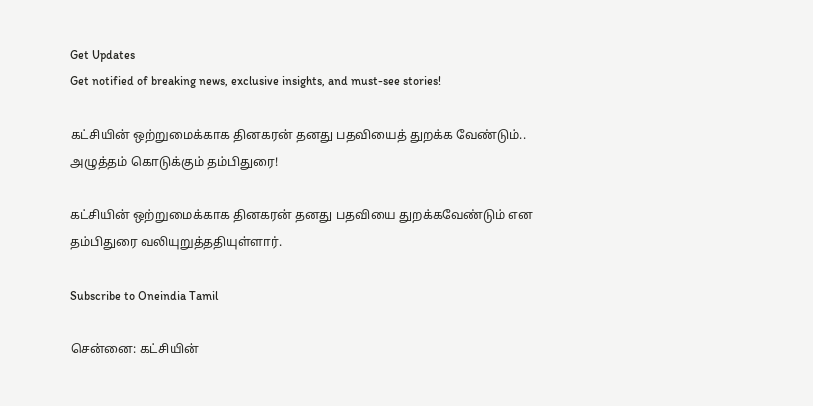Get Updates
Get notified of breaking news, exclusive insights, and must-see stories!

கட்சியின் ஒற்றுமைக்காக தினகரன் தனது பதவியைத் துறக்க வேண்டும்.. அழுத்தம் கொடுக்கும் தம்பிதுரை!

கட்சியின் ஒற்றுமைக்காக தினகரன் தனது பதவியை துறக்கவேண்டும் என தம்பிதுரை வலியுறுத்ததியுள்ளார்.

Subscribe to Oneindia Tamil

சென்னை: கட்சியின்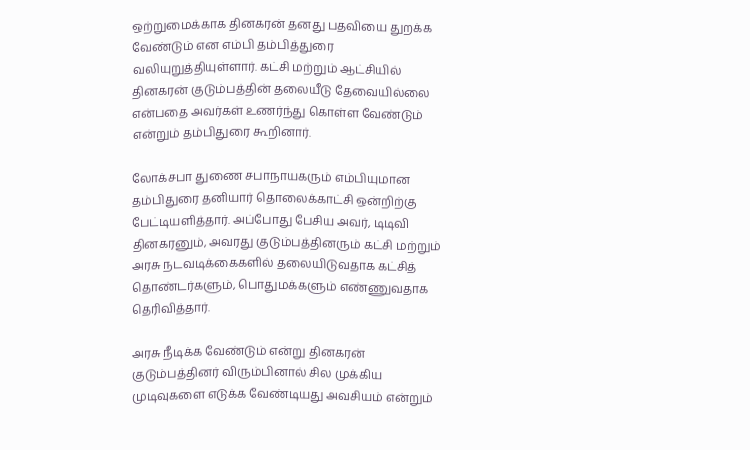ஒற்றுமைக்காக தினகரன் தனது பதவியை துறக்க வேண்டும் என எம்பி தம்பித்துரை வலியுறுத்தியுள்ளார். கட்சி மற்றும் ஆட்சியில் தினகரன் குடும்பத்தின் தலையீடு தேவையில்லை என்பதை அவர்கள் உணர்ந்து கொள்ள வேண்டும் என்றும் தம்பிதுரை கூறினார்.

லோக்சபா துணை சபாநாயகரும் எம்பியுமான தம்பிதுரை தனியார் தொலைக்காட்சி ஒன்றிற்கு பேட்டியளித்தார். அப்போது பேசிய அவர், டிடிவி தினகரனும், அவரது குடும்பத்தினரும் கட்சி மற்றும் அரசு நடவடிக்கைகளில் தலையிடுவதாக கட்சித் தொண்டர்களும், பொதுமக்களும் எண்ணுவதாக தெரிவித்தார்.

அரசு நீடிக்க வேண்டும் என்று தினகரன் குடும்பத்தினர் விரும்பினால் சில முக்கிய முடிவுகளை எடுக்க வேண்டியது அவசியம் என்றும்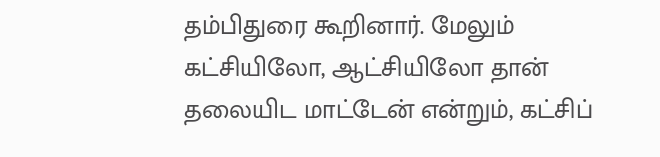தம்பிதுரை கூறினார். மேலும் கட்சியிலோ, ஆட்சியிலோ தான் தலையிட மாட்டேன் என்றும், கட்சிப்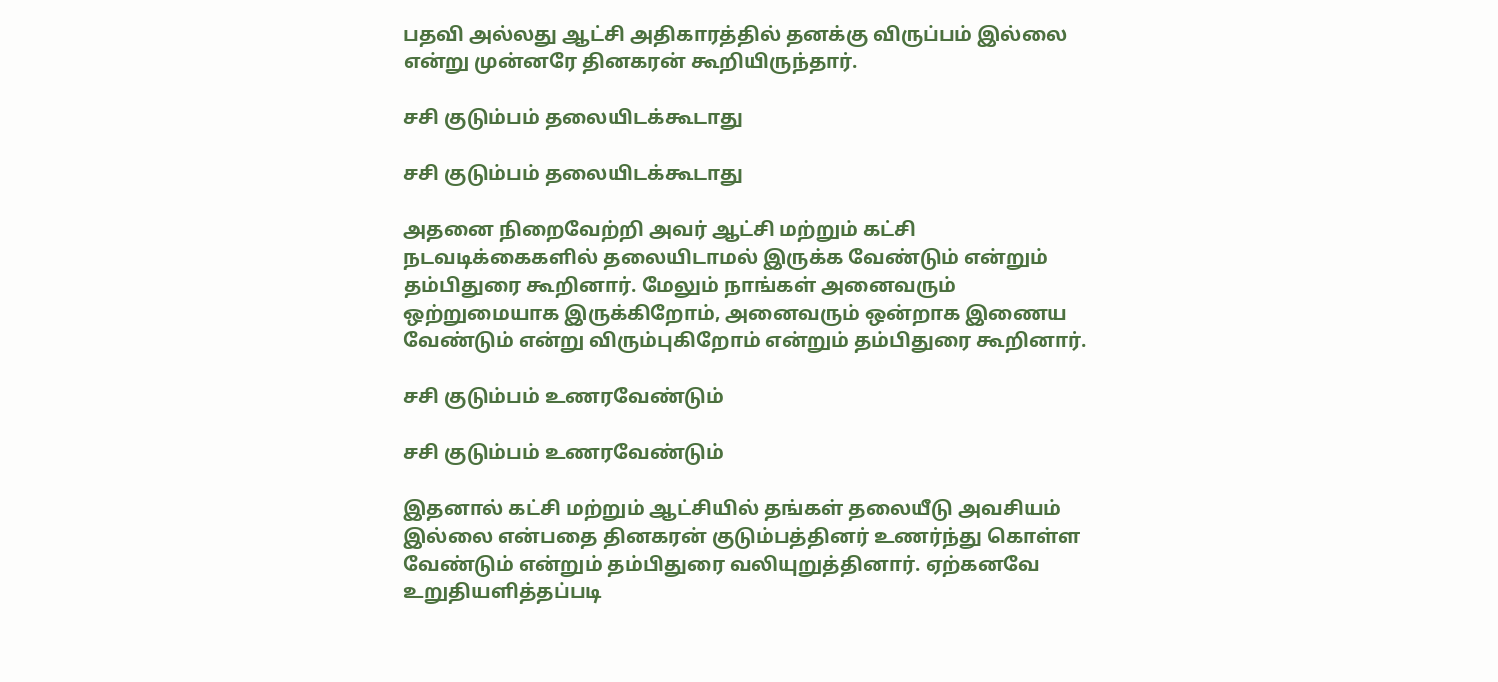பதவி அல்லது ஆட்சி அதிகாரத்தில் தனக்கு விருப்பம் இல்லை என்று முன்னரே தினகரன் கூறியிருந்தார்.

சசி குடும்பம் தலையிடக்கூடாது

சசி குடும்பம் தலையிடக்கூடாது

அதனை நிறைவேற்றி அவர் ஆட்சி மற்றும் கட்சி நடவடிக்கைகளில் தலையிடாமல் இருக்க வேண்டும் என்றும் தம்பிதுரை கூறினார். மேலும் நாங்கள் அனைவரும் ஒற்றுமையாக இருக்கிறோம், அனைவரும் ஒன்றாக இணைய வேண்டும் என்று விரும்புகிறோம் என்றும் தம்பிதுரை கூறினார்.

சசி குடும்பம் உணரவேண்டும்

சசி குடும்பம் உணரவேண்டும்

இதனால் கட்சி மற்றும் ஆட்சியில் தங்கள் தலையீடு அவசியம் இல்லை என்பதை தினகரன் குடும்பத்தினர் உணர்ந்து கொள்ள வேண்டும் என்றும் தம்பிதுரை வலியுறுத்தினார். ஏற்கனவே உறுதியளித்தப்படி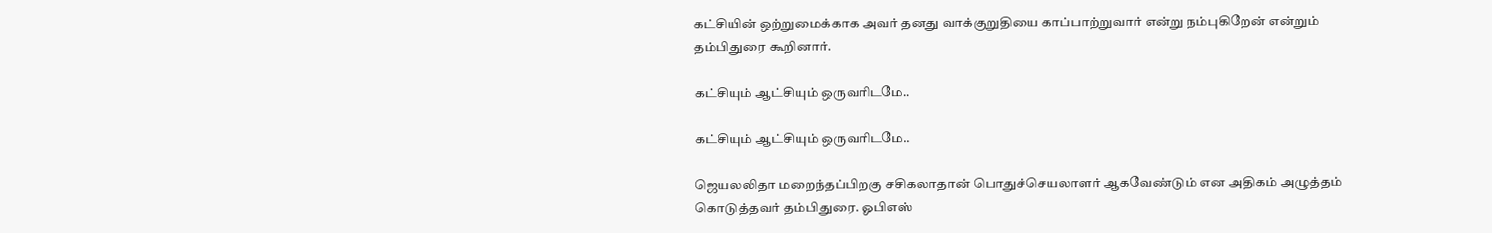கட்சியின் ஒற்றுமைக்காக அவர் தனது வாக்குறுதியை காப்பாற்றுவார் என்று நம்புகிறேன் என்றும் தம்பிதுரை கூறினார்.

கட்சியும் ஆட்சியும் ஒருவரிடமே..

கட்சியும் ஆட்சியும் ஒருவரிடமே..

ஜெயலலிதா மறைந்தப்பிறகு சசிகலாதான் பொதுச்செயலாளர் ஆகவேண்டும் என அதிகம் அழுத்தம் கொடுத்தவர் தம்பிதுரை. ஓபிஎஸ்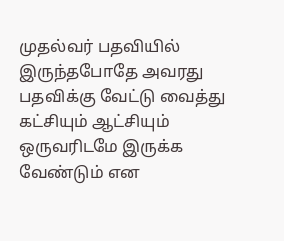முதல்வர் பதவியில் இருந்தபோதே அவரது பதவிக்கு வேட்டு வைத்து கட்சியும் ஆட்சியும் ஒருவரிடமே இருக்க வேண்டும் என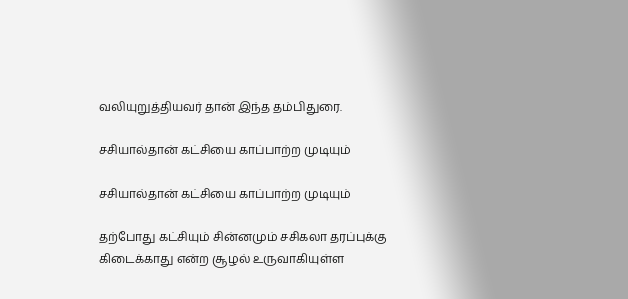வலியுறுத்தியவர் தான் இந்த தம்பிதுரை.

சசியால்தான் கட்சியை காப்பாற்ற முடியும்

சசியால்தான் கட்சியை காப்பாற்ற முடியும்

தற்போது கட்சியும் சின்னமும் சசிகலா தரப்புக்கு கிடைக்காது என்ற சூழல் உருவாகியுள்ள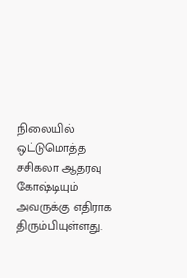நிலையில் ஒட்டுமொத்த சசிகலா ஆதரவு கோஷ்டியும் அவருக்கு எதிராக திரும்பியுள்ளது.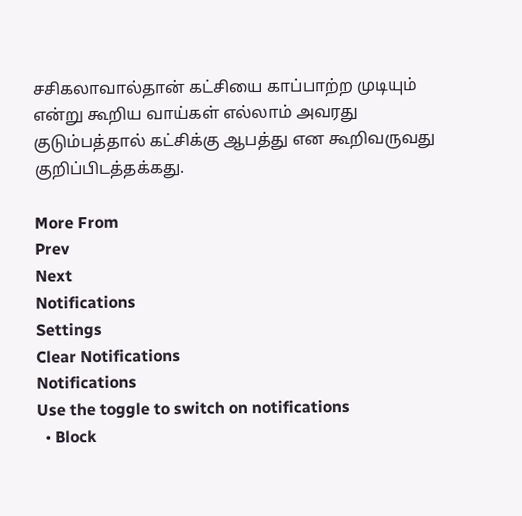சசிகலாவால்தான் கட்சியை காப்பாற்ற முடியும் என்று கூறிய வாய்கள் எல்லாம் அவரது குடும்பத்தால் கட்சிக்கு ஆபத்து என கூறிவருவது குறிப்பிடத்தக்கது.

More From
Prev
Next
Notifications
Settings
Clear Notifications
Notifications
Use the toggle to switch on notifications
  • Block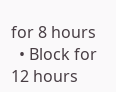for 8 hours
  • Block for 12 hours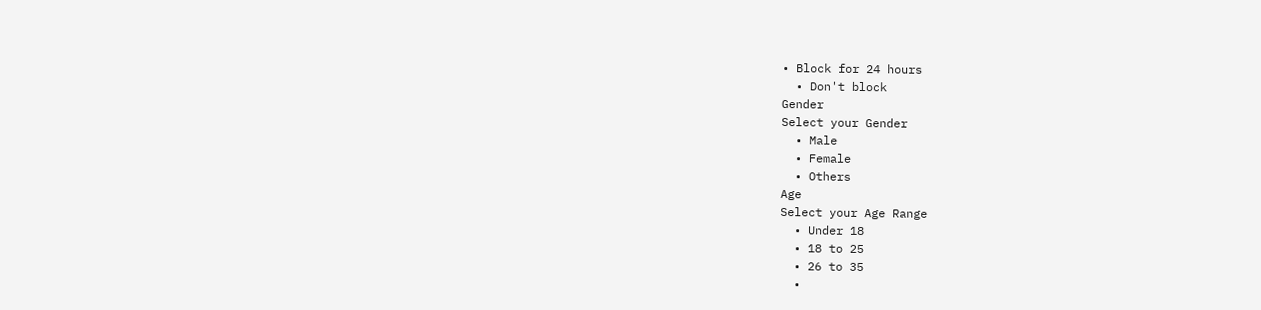• Block for 24 hours
  • Don't block
Gender
Select your Gender
  • Male
  • Female
  • Others
Age
Select your Age Range
  • Under 18
  • 18 to 25
  • 26 to 35
  •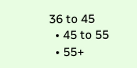36 to 45
  • 45 to 55
  • 55+